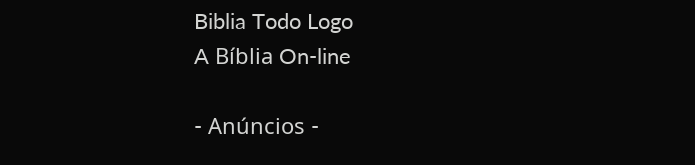Biblia Todo Logo
A Bíblia On-line

- Anúncios -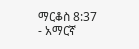ማርቆስ 8:37 - አማርኛ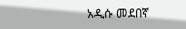አዲሱ መደበኛ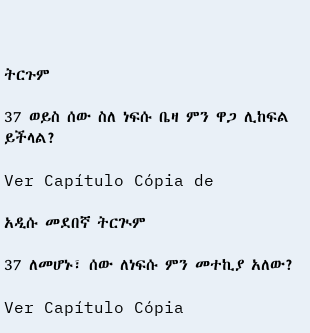ትርጉም

37 ወይስ ሰው ስለ ነፍሱ ቤዛ ምን ዋጋ ሊከፍል ይችላል?

Ver Capítulo Cópia de

አዲሱ መደበኛ ትርጒም

37 ለመሆኑ፣ ሰው ለነፍሱ ምን መተኪያ አለው?

Ver Capítulo Cópia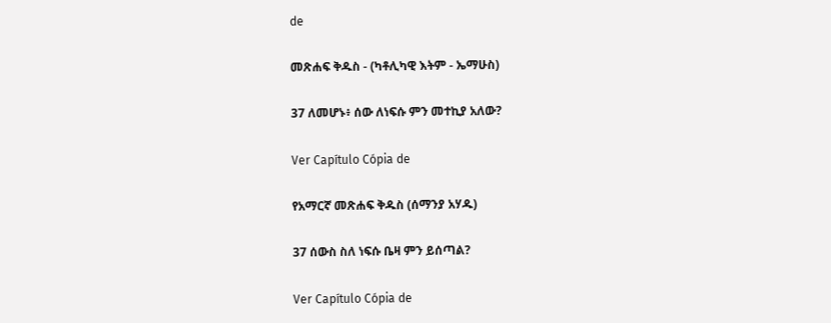de

መጽሐፍ ቅዱስ - (ካቶሊካዊ እትም - ኤማሁስ)

37 ለመሆኑ፥ ሰው ለነፍሱ ምን መተኪያ አለው?

Ver Capítulo Cópia de

የአማርኛ መጽሐፍ ቅዱስ (ሰማንያ አሃዱ)

37 ሰውስ ስለ ነፍሱ ቤዛ ምን ይሰጣል?

Ver Capítulo Cópia de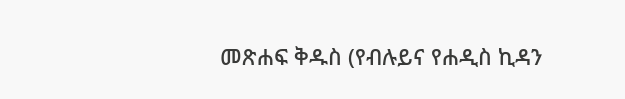መጽሐፍ ቅዱስ (የብሉይና የሐዲስ ኪዳን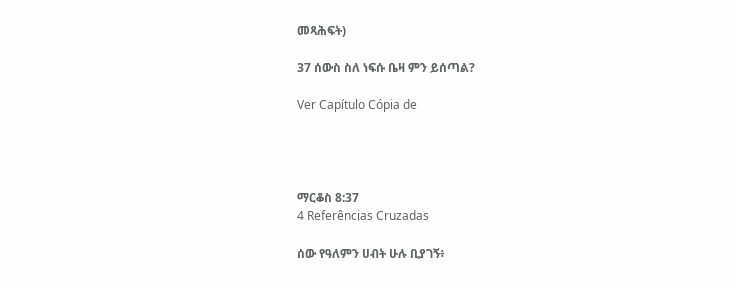መጻሕፍት)

37 ሰውስ ስለ ነፍሱ ቤዛ ምን ይሰጣል?

Ver Capítulo Cópia de




ማርቆስ 8:37
4 Referências Cruzadas

ሰው የዓለምን ሀብት ሁሉ ቢያገኝ፥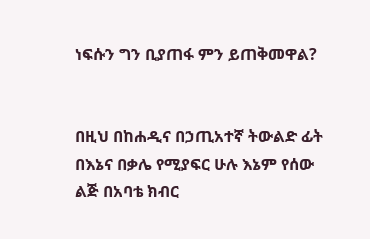ነፍሱን ግን ቢያጠፋ ምን ይጠቅመዋል?


በዚህ በከሐዲና በኃጢአተኛ ትውልድ ፊት በእኔና በቃሌ የሚያፍር ሁሉ እኔም የሰው ልጅ በአባቴ ክብር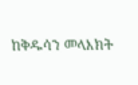ከቅዱሳን መላእክት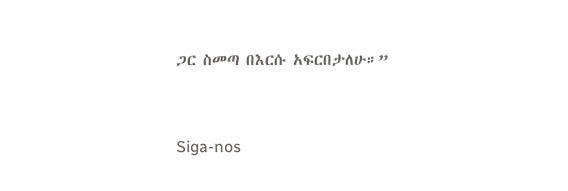ጋር ስመጣ በእርሱ አፍርበታለሁ።”


Siga-nos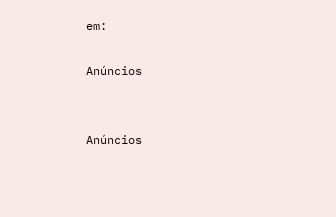em:

Anúncios


Anúncios